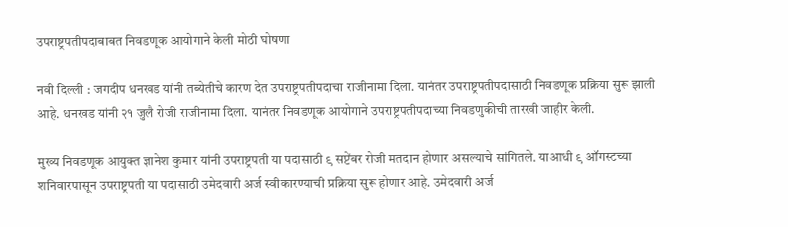उपराष्ट्रपतीपदाबाबत निवडणूक आयोगाने केली मोठी घोषणा

नवी दिल्ली : जगदीप धनखड यांनी तब्येतीचे कारण देत उपराष्ट्रपतीपदाचा राजीनामा दिला. यानंतर उपराष्ट्रपतीपदासाठी निवडणूक प्रक्रिया सुरू झाली आहे. धनखड यांनी २१ जुलै रोजी राजीनामा दिला. यानंतर निवडणूक आयोगाने उपराष्ट्रपतीपदाच्या निवडणुकीची तारखी जाहीर केली.

मुख्य निवडणूक आयुक्त ज्ञानेश कुमार यांनी उपराष्ट्रपती या पदासाठी ९ सप्टेंबर रोजी मतदान होणार असल्याचे सांगितले. याआधी ९ ऑगस्टच्या शनिवारपासून उपराष्ट्रपती या पदासाठी उमेदवारी अर्ज स्वीकारण्याची प्रक्रिया सुरू होणार आहे. उमेदवारी अर्ज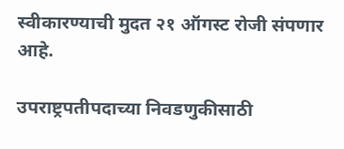स्वीकारण्याची मुदत २१ ऑगस्ट रोजी संपणार आहे.

उपराष्ट्रपतीपदाच्या निवडणुकीसाठी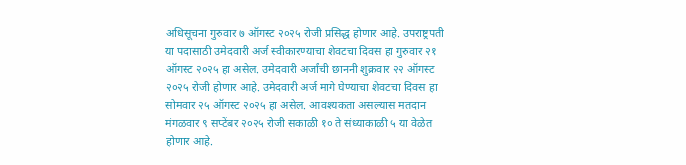अधिसूचना गुरुवार ७ ऑगस्ट २०२५ रोजी प्रसिद्ध होणार आहे. उपराष्ट्रपती या पदासाठी उमेदवारी अर्ज स्वीकारण्याचा शेवटचा दिवस हा गुरुवार २१ ऑगस्ट २०२५ हा असेल. उमेदवारी अर्जांची छाननी शुक्रवार २२ ऑगस्ट २०२५ रोजी होणार आहे. उमेदवारी अर्ज मागे घेण्याचा शेवटचा दिवस हा सोमवार २५ ऑगस्ट २०२५ हा असेल. आवश्यकता असल्यास मतदान मंगळवार ९ सप्टेंबर २०२५ रोजी सकाळी १० ते संध्याकाळी ५ या वेळेत होणार आहे.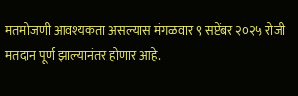मतमोजणी आवश्यकता असल्यास मंगळवार ९ सप्टेंबर २०२५ रोजी मतदान पूर्ण झाल्यानंतर होणार आहे.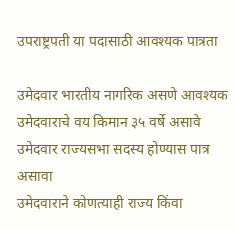उपराष्ट्रपती या पदासाठी आवश्यक पात्रता

उमेदवार भारतीय नागरिक असणे आवश्यक
उमेदवाराचे वय किमान ३५ वर्षे असावे
उमेदवार राज्यसभा सदस्य होण्यास पात्र असावा
उमेदवाराने कोणत्याही राज्य किंवा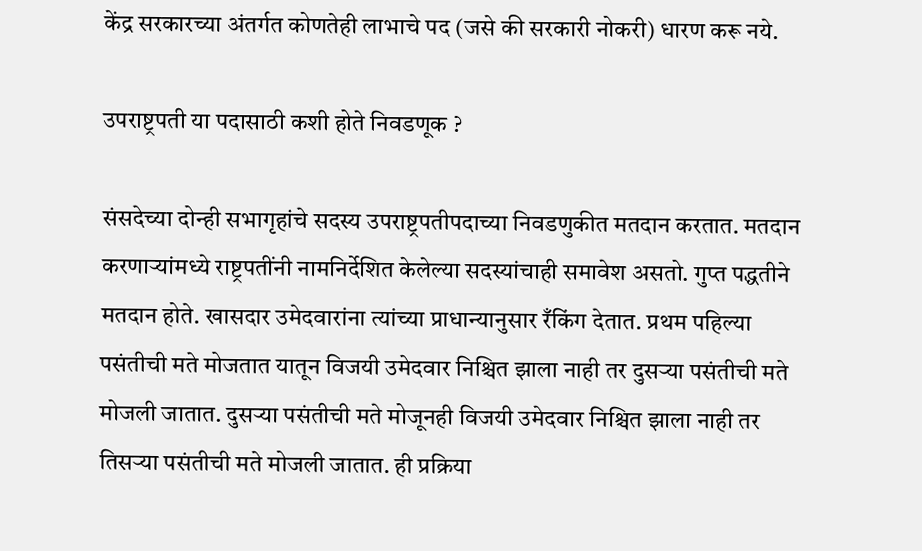केंद्र सरकारच्या अंतर्गत कोणतेही लाभाचे पद (जसे की सरकारी नोकरी) धारण करू नये.

उपराष्ट्रपती या पदासाठी कशी होते निवडणूक ?

संसदेच्या दोन्ही सभागृहांचे सदस्य उपराष्ट्रपतीपदाच्या निवडणुकीत मतदान करतात. मतदान करणाऱ्यांमध्ये राष्ट्रपतींनी नामनिर्देशित केलेल्या सदस्यांचाही समावेश असतो. गुप्त पद्धतीने मतदान होते. खासदार उमेदवारांना त्यांच्या प्राधान्यानुसार रँकिंग देतात. प्रथम पहिल्या पसंतीची मते मोजतात यातून विजयी उमेदवार निश्चित झाला नाही तर दुसऱ्या पसंतीची मते मोजली जातात. दुसऱ्या पसंतीची मते मोजूनही विजयी उमेदवार निश्चित झाला नाही तर तिसऱ्या पसंतीची मते मोजली जातात. ही प्रक्रिया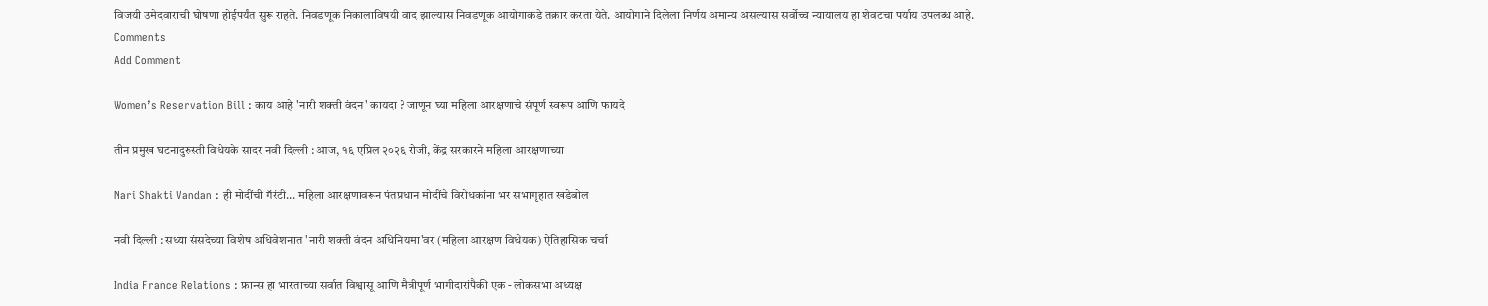विजयी उमेदवाराची घोषणा होईपर्यंत सुरू राहते. निवडणूक निकालाविषयी वाद झाल्यास निवडणूक आयोगाकडे तक्रार करता येते. आयोगाने दिलेला निर्णय अमान्य असल्यास सर्वोच्च न्यायालय हा शेवटचा पर्याय उपलब्ध आहे.
Comments
Add Comment

Women’s Reservation Bill : काय आहे 'नारी शक्ती वंदन' कायदा ? जाणून घ्या महिला आरक्षणाचे संपूर्ण स्वरूप आणि फायदे

तीन प्रमुख घटनादुरुस्ती विधेयके सादर नवी दिल्ली : आज, १६ एप्रिल २०२६ रोजी, केंद्र सरकारने महिला आरक्षणाच्या

Nari Shakti Vandan : ही मोदींची गॅरंटी... महिला आरक्षणावरून पंतप्रधान मोदींचे विरोधकांना भर सभागृहात खडेबोल

नवी दिल्ली : सध्या संसदेच्या विशेष अधिवेशनात 'नारी शक्ती वंदन अधिनियमा'वर (महिला आरक्षण विधेयक) ऐतिहासिक चर्चा

India France Relations : फ्रान्स हा भारताच्या सर्वात विश्वासू आणि मैत्रीपूर्ण भागीदारांपैकी एक - लोकसभा अध्यक्ष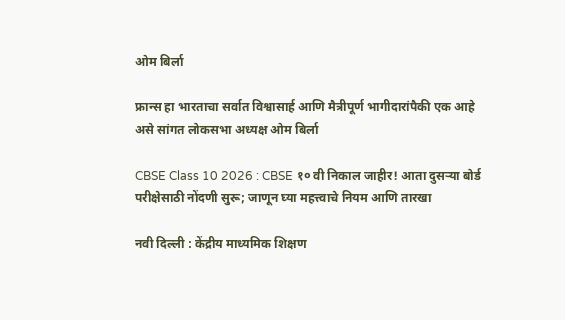ओम बिर्ला

फ्रान्स हा भारताचा सर्वात विश्वासार्ह आणि मैत्रीपूर्ण भागीदारांपैकी एक आहे असे सांगत लोकसभा अध्यक्ष ओम बिर्ला

CBSE Class 10 2026 : CBSE १० वी निकाल जाहीर! आता दुसऱ्या बोर्ड परीक्षेसाठी नोंदणी सुरू; जाणून घ्या महत्त्वाचे नियम आणि तारखा

नवी दिल्ली : केंद्रीय माध्यमिक शिक्षण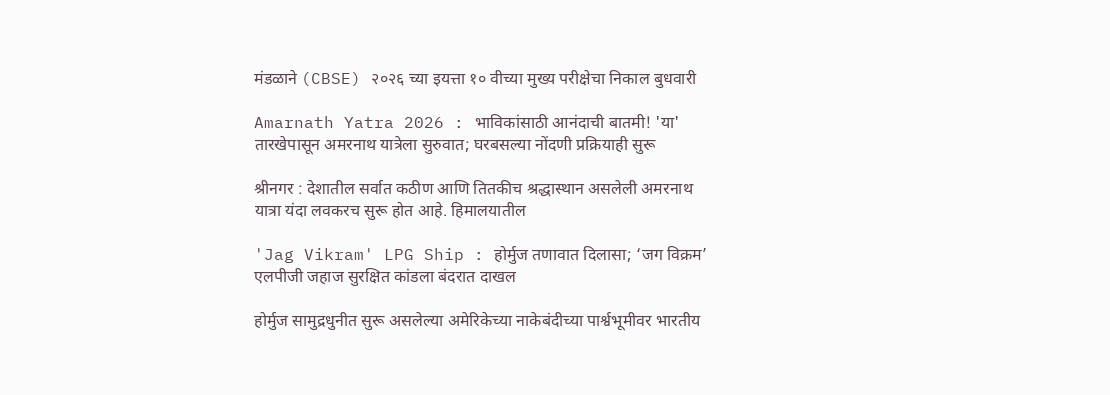मंडळाने (CBSE) २०२६ च्या इयत्ता १० वीच्या मुख्य परीक्षेचा निकाल बुधवारी

Amarnath Yatra 2026 : भाविकांसाठी आनंदाची बातमी! 'या' तारखेपासून अमरनाथ यात्रेला सुरुवात; घरबसल्या नोंदणी प्रक्रियाही सुरू

श्रीनगर : देशातील सर्वात कठीण आणि तितकीच श्रद्धास्थान असलेली अमरनाथ यात्रा यंदा लवकरच सुरू होत आहे. हिमालयातील

'Jag Vikram' LPG Ship : होर्मुज तणावात दिलासा; ‘जग विक्रम’ एलपीजी जहाज सुरक्षित कांडला बंदरात दाखल

होर्मुज सामुद्रधुनीत सुरू असलेल्या अमेरिकेच्या नाकेबंदीच्या पार्श्वभूमीवर भारतीय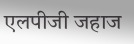एलपीजी जहाज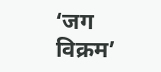‘जग विक्रम’